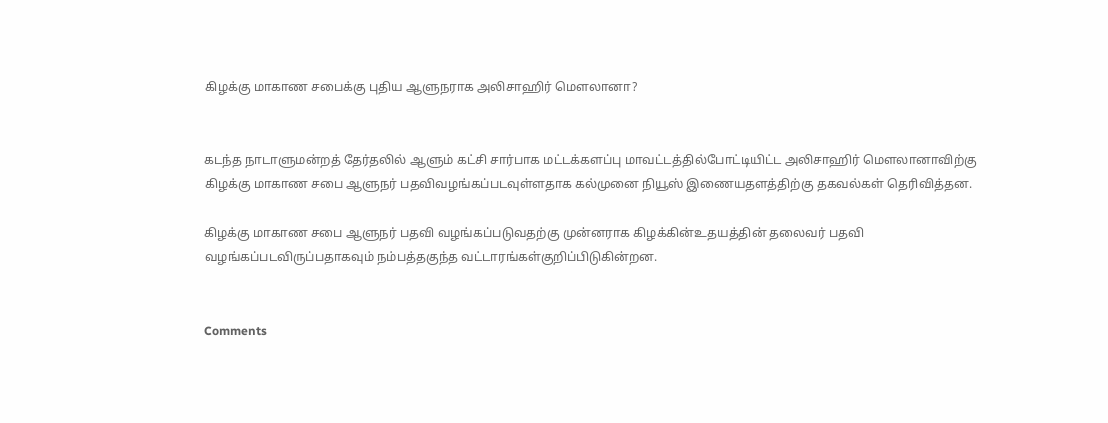கிழக்கு மாகாண சபைக்கு புதிய ஆளுநராக அலிசாஹிர் மெளலானா?


கடந்த நாடாளுமன்றத் தேர்தலில் ஆளும் கட்சி சார்பாக மட்டக்களப்பு மாவட்டத்தில்போட்டியிட்ட அலிசாஹிர் மெளலானாவிற்கு கிழக்கு மாகாண சபை ஆளுநர் பதவிவழங்கப்படவுள்ளதாக கல்முனை நியூஸ் இணையதளத்திற்கு தகவல்கள் தெரிவித்தன.

கிழக்கு மாகாண சபை ஆளுநர் பதவி வழங்கப்படுவதற்கு முன்னராக கிழக்கின்உதயத்தின் தலைவர் பதவி வழங்கப்படவிருப்பதாகவும் நம்பத்தகுந்த வட்டாரங்கள்குறிப்பிடுகின்றன.


Comments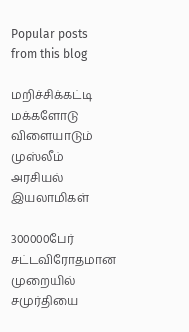Popular posts from this blog

மறிச்சிக்கட்டி மக்களோடு விளையாடும் முஸ்லீம் அரசியல் இயலாமிகள்

300000பேர் சட்டவிரோதமான முறையில் சமுர்தியை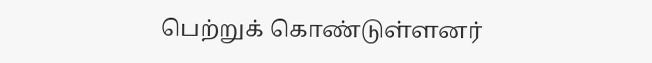பெற்றுக் கொண்டுள்ளனர்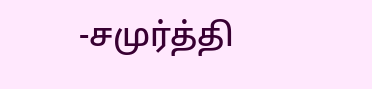-சமுர்த்தி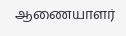ஆணையாளர்